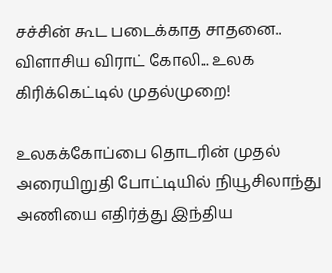சச்சின் கூட படைக்காத சாதனை.. விளாசிய விராட் கோலி... உலக கிரிக்கெட்டில் முதல்முறை!

உலகக்கோப்பை தொடரின் முதல் அரையிறுதி போட்டியில் நியூசிலாந்து அணியை எதிர்த்து இந்திய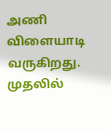அணி விளையாடி வருகிறது. முதலில்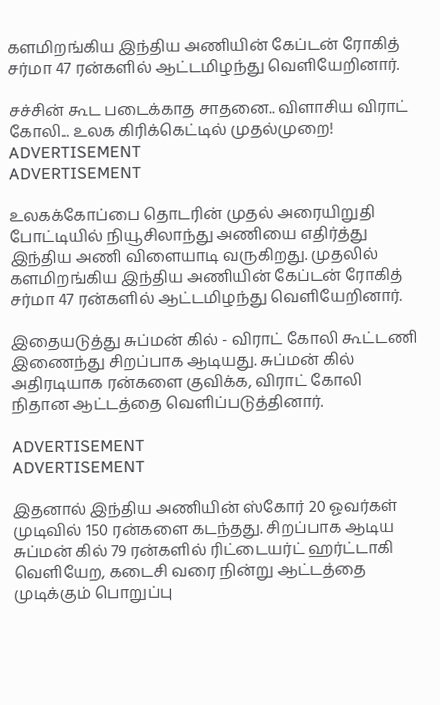களமிறங்கிய இந்திய அணியின் கேப்டன் ரோகித் சர்மா 47 ரன்களில் ஆட்டமிழந்து வெளியேறினார்.

சச்சின் கூட படைக்காத சாதனை.. விளாசிய விராட் கோலி... உலக கிரிக்கெட்டில் முதல்முறை!
ADVERTISEMENT
ADVERTISEMENT

உலகக்கோப்பை தொடரின் முதல் அரையிறுதி போட்டியில் நியூசிலாந்து அணியை எதிர்த்து இந்திய அணி விளையாடி வருகிறது. முதலில் களமிறங்கிய இந்திய அணியின் கேப்டன் ரோகித் சர்மா 47 ரன்களில் ஆட்டமிழந்து வெளியேறினார்.

இதையடுத்து சுப்மன் கில் - விராட் கோலி கூட்டணி இணைந்து சிறப்பாக ஆடியது. சுப்மன் கில் அதிரடியாக ரன்களை குவிக்க, விராட் கோலி நிதான ஆட்டத்தை வெளிப்படுத்தினார்.

ADVERTISEMENT
ADVERTISEMENT

இதனால் இந்திய அணியின் ஸ்கோர் 20 ஓவர்கள் முடிவில் 150 ரன்களை கடந்தது. சிறப்பாக ஆடிய சுப்மன் கில் 79 ரன்களில் ரிட்டையர்ட் ஹர்ட்டாகி வெளியேற, கடைசி வரை நின்று ஆட்டத்தை முடிக்கும் பொறுப்பு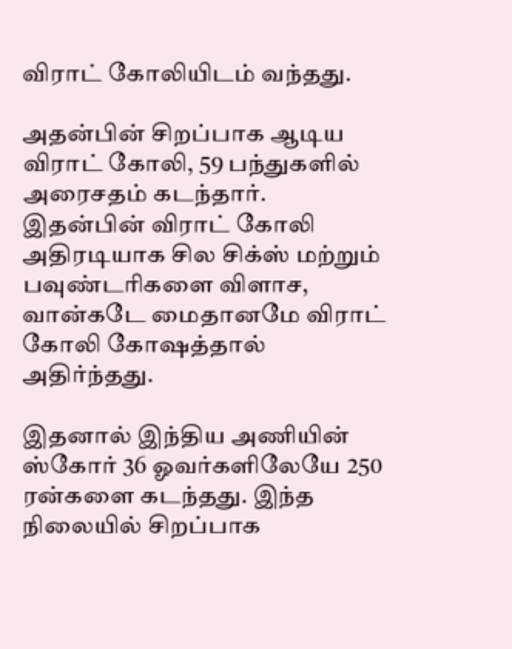விராட் கோலியிடம் வந்தது.

அதன்பின் சிறப்பாக ஆடிய விராட் கோலி, 59 பந்துகளில் அரைசதம் கடந்தார். இதன்பின் விராட் கோலி அதிரடியாக சில சிக்ஸ் மற்றும் பவுண்டரிகளை விளாச, வான்கடே மைதானமே விராட் கோலி கோஷத்தால் அதிர்ந்தது.

இதனால் இந்திய அணியின் ஸ்கோர் 36 ஓவர்களிலேயே 250 ரன்களை கடந்தது. இந்த நிலையில் சிறப்பாக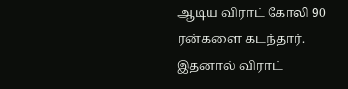ஆடிய விராட் கோலி 90 ரன்களை கடந்தார். இதனால் விராட்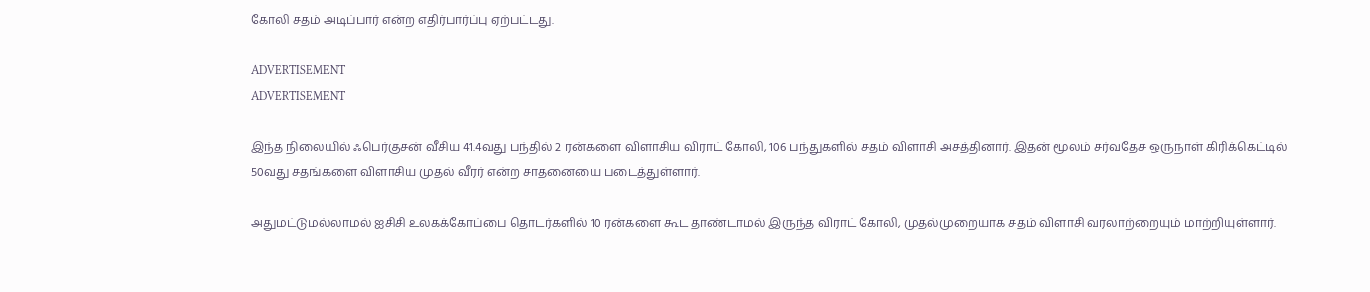கோலி சதம் அடிப்பார் என்ற எதிர்பார்ப்பு ஏற்பட்டது.

ADVERTISEMENT
ADVERTISEMENT

இந்த நிலையில் ஃபெர்குசன் வீசிய 41.4வது பந்தில் 2 ரன்களை விளாசிய விராட் கோலி, 106 பந்துகளில் சதம் விளாசி அசத்தினார். இதன் மூலம் சர்வதேச ஒருநாள் கிரிக்கெட்டில் 50வது சதங்களை விளாசிய முதல் வீரர் என்ற சாதனையை படைத்துள்ளார்.

அதுமட்டுமல்லாமல் ஐசிசி உலகக்கோப்பை தொடர்களில் 10 ரன்களை கூட தாண்டாமல் இருந்த விராட் கோலி, முதல்முறையாக சதம் விளாசி வரலாற்றையும் மாற்றியுள்ளார்.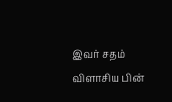இவர் சதம் விளாசிய பின்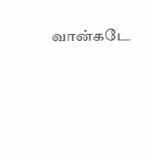வான்கடே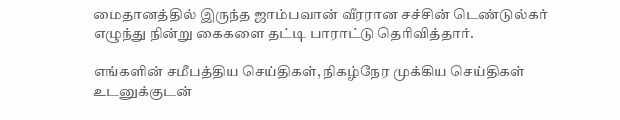மைதானத்தில் இருந்த ஜாம்பவான் வீரரான சச்சின் டெண்டுல்கர் எழுந்து நின்று கைகளை தட்டி பாராட்டு தெரிவித்தார்.

எங்களின் சமீபத்திய செய்திகள், நிகழ்நேர முக்கிய செய்திகள் உடனுக்குடன்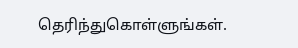தெரிந்துகொள்ளுங்கள்.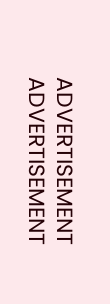ADVERTISEMENT
ADVERTISEMENT